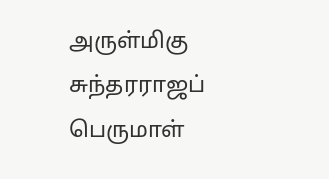அருள்மிகு சுந்தரராஜப் பெருமாள்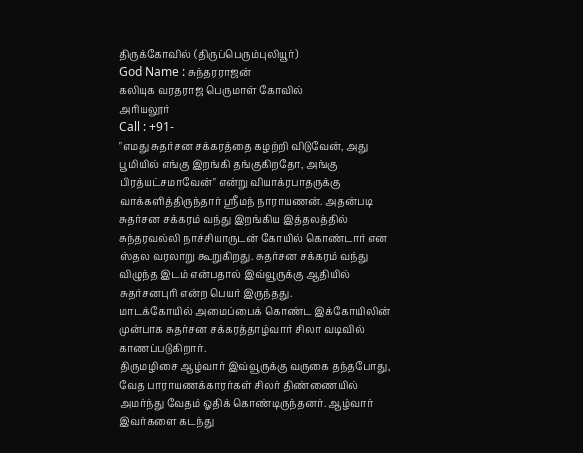திருக்கோவில் (திருப்பெரும்புலியூர்)
God Name : சுந்தரராஜன்
கலியுக வரதராஜ பெருமாள் கோவில்
அரியலூர்
Call : +91-
"எமது சுதர்சன சக்கரத்தை கழற்றி விடுவேன், அது பூமியில் எங்கு இறங்கி தங்குகிறதோ, அங்கு பிரத்யட்சமாவேன்" என்று வியாக்ரபாதருக்கு வாக்களித்திருந்தார் ஸ்ரீமந் நாராயணன். அதன்படி சுதர்சன சக்கரம் வந்து இறங்கிய இத்தலத்தில் சுந்தரவல்லி நாச்சியாருடன் கோயில் கொண்டார் என ஸ்தல வரலாறு கூறுகிறது. சுதர்சன சக்கரம் வந்து விழுந்த இடம் என்பதால் இவ்வூருக்கு ஆதியில் சுதர்சனபுரி என்ற பெயர் இருந்தது.
மாடக்கோயில் அமைப்பைக் கொண்ட இக்கோயிலின் முன்பாக சுதர்சன சக்கரத்தாழ்வார் சிலா வடிவில் காணப்படுகிறார்.
திருமழிசை ஆழ்வார் இவ்வூருக்கு வருகை தந்தபோது, வேத பாராயணக்காரர்கள் சிலர் திண்ணையில் அமர்ந்து வேதம் ஓதிக் கொண்டிருந்தனர். ஆழ்வார் இவர்களை கடந்து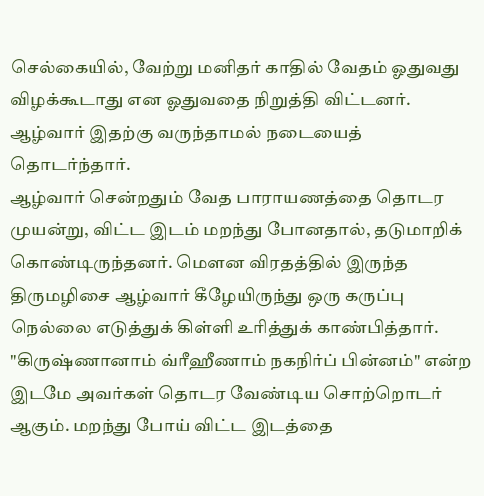செல்கையில், வேற்று மனிதர் காதில் வேதம் ஓதுவது விழக்கூடாது என ஓதுவதை நிறுத்தி விட்டனர். ஆழ்வார் இதற்கு வருந்தாமல் நடையைத் தொடர்ந்தார்.
ஆழ்வார் சென்றதும் வேத பாராயணத்தை தொடர முயன்று, விட்ட இடம் மறந்து போனதால், தடுமாறிக் கொண்டிருந்தனர். மௌன விரதத்தில் இருந்த திருமழிசை ஆழ்வார் கீழேயிருந்து ஒரு கருப்பு நெல்லை எடுத்துக் கிள்ளி உரித்துக் காண்பித்தார். "கிருஷ்ணானாம் வ்ரீஹீணாம் நகநிர்ப் பின்னம்" என்ற இடமே அவர்கள் தொடர வேண்டிய சொற்றொடர் ஆகும். மறந்து போய் விட்ட இடத்தை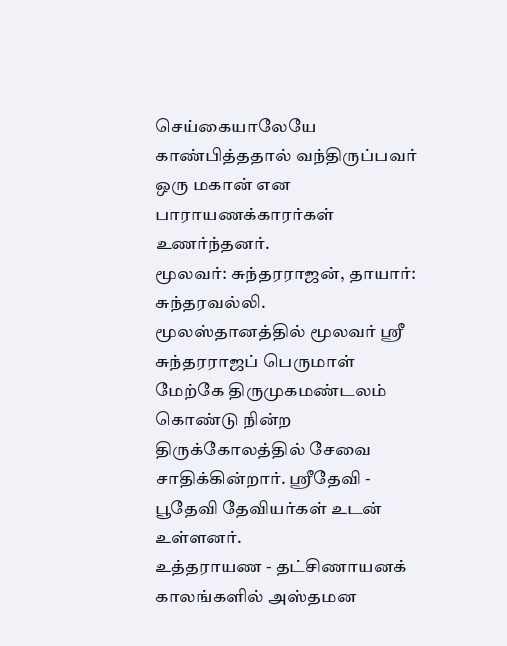செய்கையாலேயே காண்பித்ததால் வந்திருப்பவர் ஒரு மகான் என பாராயணக்காரர்கள் உணர்ந்தனர்.
மூலவர்: சுந்தரராஜன், தாயார்: சுந்தரவல்லி.
மூலஸ்தானத்தில் மூலவர் ஸ்ரீ சுந்தரராஜப் பெருமாள் மேற்கே திருமுகமண்டலம் கொண்டு நின்ற திருக்கோலத்தில் சேவை சாதிக்கின்றார். ஸ்ரீதேவி - பூதேவி தேவியர்கள் உடன் உள்ளனர்.
உத்தராயண - தட்சிணாயனக் காலங்களில் அஸ்தமன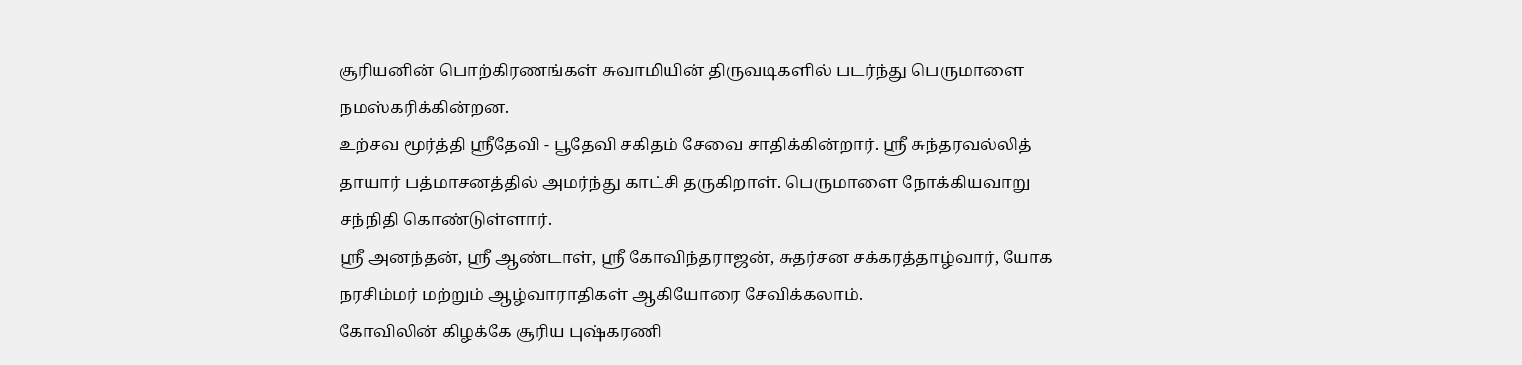சூரியனின் பொற்கிரணங்கள் சுவாமியின் திருவடிகளில் படர்ந்து பெருமாளை நமஸ்கரிக்கின்றன.
உற்சவ மூர்த்தி ஸ்ரீதேவி - பூதேவி சகிதம் சேவை சாதிக்கின்றார். ஸ்ரீ சுந்தரவல்லித் தாயார் பத்மாசனத்தில் அமர்ந்து காட்சி தருகிறாள். பெருமாளை நோக்கியவாறு சந்நிதி கொண்டுள்ளார்.
ஸ்ரீ அனந்தன், ஸ்ரீ ஆண்டாள், ஸ்ரீ கோவிந்தராஜன், சுதர்சன சக்கரத்தாழ்வார், யோக நரசிம்மர் மற்றும் ஆழ்வாராதிகள் ஆகியோரை சேவிக்கலாம்.
கோவிலின் கிழக்கே சூரிய புஷ்கரணி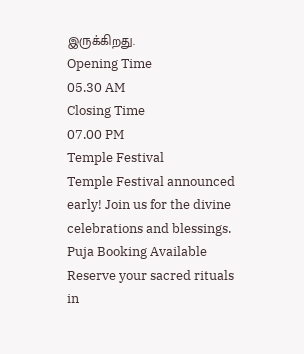இருக்கிறது.
Opening Time
05.30 AM
Closing Time
07.00 PM
Temple Festival
Temple Festival announced early! Join us for the divine celebrations and blessings.
Puja Booking Available
Reserve your sacred rituals in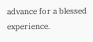advance for a blessed experience.